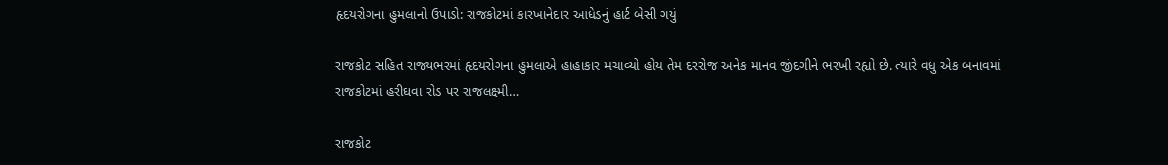હૃદયરોગના હુમલાનો ઉપાડો: રાજકોટમાં કારખાનેદાર આધેડનું હાર્ટ બેસી ગયું

રાજકોટ સહિત રાજ્યભરમાં હૃદયરોગના હુમલાએ હાહાકાર મચાવ્યો હોય તેમ દરરોજ અનેક માનવ જીંદગીને ભરખી રહ્યો છે. ત્યારે વધુ એક બનાવમાં રાજકોટમાં હરીઘવા રોડ પર રાજલક્ષ્મી…

રાજકોટ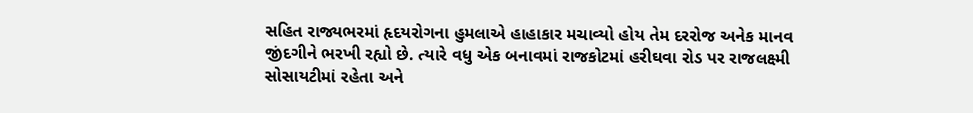સહિત રાજ્યભરમાં હૃદયરોગના હુમલાએ હાહાકાર મચાવ્યો હોય તેમ દરરોજ અનેક માનવ જીંદગીને ભરખી રહ્યો છે. ત્યારે વધુ એક બનાવમાં રાજકોટમાં હરીઘવા રોડ પર રાજલક્ષ્મી સોસાયટીમાં રહેતા અને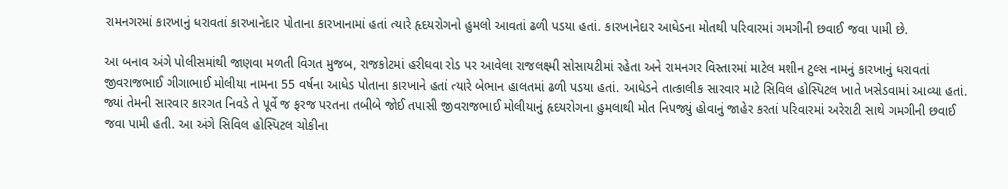રામનગરમાં કારખાનું ધરાવતાં કારખાનેદાર પોતાના કારખાનામાં હતાં ત્યારે હૃદયરોગનો હુમલો આવતાં ઢળી પડયા હતાં. કારખાનેદાર આધેડના મોતથી પરિવારમાં ગમગીની છવાઈ જવા પામી છે.

આ બનાવ અંગે પોલીસમાંથી જાણવા મળતી વિગત મુજબ, રાજકોટમાં હરીઘવા રોડ પર આવેલા રાજલક્ષ્મી સોસાયટીમાં રહેતા અને રામનગર વિસ્તારમાં માટેલ મશીન ટુલ્સ નામનું કારખાનું ધરાવતાં જીવરાજભાઈ ગીગાભાઈ મોલીયા નામના 55 વર્ષના આધેડ પોતાના કારખાને હતાં ત્યારે બેભાન હાલતમાં ઢળી પડયા હતાં. આધેડને તાત્કાલીક સારવાર માટે સિવિલ હોસ્પિટલ ખાતે ખસેડવામાં આવ્યા હતાં. જ્યાં તેમની સારવાર કારગત નિવડે તે પૂર્વે જ ફરજ પરતના તબીબે જોઈ તપાસી જીવરાજભાઈ મોલીયાનું હૃદયરોગના હુમલાથી મોત નિપજ્યું હોવાનું જાહેર કરતાં પરિવારમાં અરેરાટી સાથે ગમગીની છવાઈ જવા પામી હતી. આ અંગે સિવિલ હોસ્પિટલ ચોકીના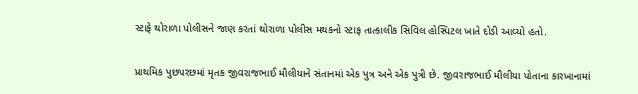સ્ટાફે થોરાળા પોલીસને જાણ કરતાં થોરાળા પોલીસ મથકનો સ્ટાફ તાત્કાલીક સિવિલ હોસ્પિટલ ખાતે દોડી આવ્યો હતો.

પ્રાથમિક પુછપરછમાં મૃતક જીવરાજભાઈ મૌલીયાને સંતાનમાં એક પુત્ર અને એક પુત્રી છે. જીવરાજભાઈ મૌલીયા પોતાના કારખાનામાં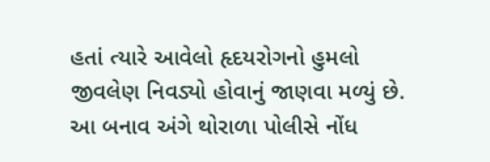હતાં ત્યારે આવેલો હૃદયરોગનો હુમલો જીવલેણ નિવડ્યો હોવાનું જાણવા મળ્યું છે. આ બનાવ અંગે થોરાળા પોલીસે નોંધ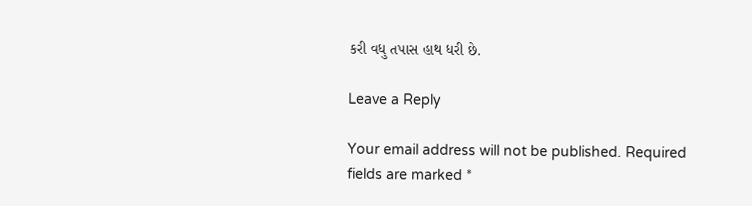કરી વધુ તપાસ હાથ ધરી છે.

Leave a Reply

Your email address will not be published. Required fields are marked *